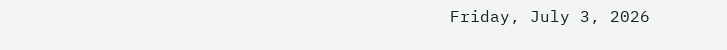Friday, July 3, 2026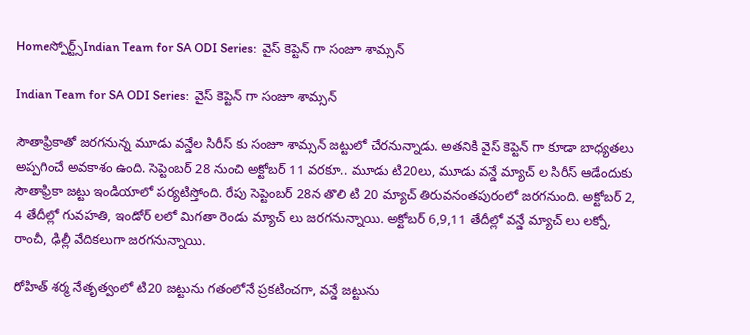Homeస్పోర్ట్స్Indian Team for SA ODI Series:  వైస్ కెప్టెన్ గా సంజూ శామ్సన్

Indian Team for SA ODI Series:  వైస్ కెప్టెన్ గా సంజూ శామ్సన్

సౌతాఫ్రికాతో జరగనున్న మూడు వన్డేల సిరీస్ కు సంజూ శామ్సన్ జట్టులో చేరనున్నాడు. అతనికి వైస్ కెప్టెన్ గా కూడా బాధ్యతలు అప్పగించే అవకాశం ఉంది. సెప్టెంబర్ 28 నుంచి అక్టోబర్ 11 వరకూ.. మూడు టి20లు, మూడు వన్డే మ్యాచ్ ల సిరీస్ ఆడేందుకు సౌతాఫ్రికా జట్టు ఇండియాలో పర్యటిస్తోంది. రేపు సెప్టెంబర్ 28న తొలి టి 20 మ్యాచ్ తిరువనంతపురంలో జరగనుంది. అక్టోబర్ 2, 4 తేదీల్లో గువహతి, ఇండోర్ లలో మిగతా రెండు మ్యాచ్ లు జరగనున్నాయి. అక్టోబర్ 6,9,11 తేదీల్లో వన్డే మ్యాచ్ లు లక్నో, రాంచీ, ఢిల్లీ వేదికలుగా జరగనున్నాయి.

రోహిత్ శర్మ నేతృత్వంలో టి20 జట్టును గతంలోనే ప్రకటించగా, వన్డే జట్టును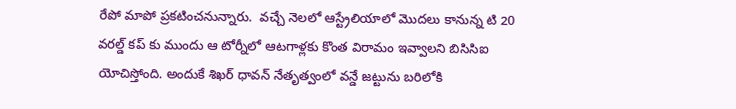రేపో మాపో ప్రకటించనున్నారు.  వచ్చే నెలలో ఆస్ట్రేలియాలో మొదలు కానున్న టి 20 వరల్డ్ కప్ కు ముందు ఆ టోర్నీలో ఆటగాళ్లకు కొంత విరామం ఇవ్వాలని బిసిసిఐ యోచిస్తోంది. అందుకే శిఖర్ ధావన్ నేతృత్వంలో వన్డే జట్టును బరిలోకి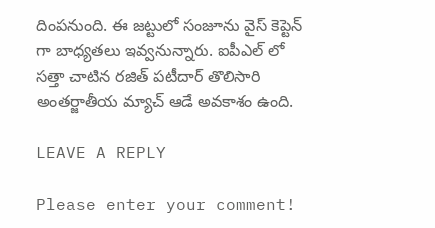దింపనుంది. ఈ జట్టులో సంజూను వైస్ కెప్టెన్ గా బాధ్యతలు ఇవ్వనున్నారు. ఐపీఎల్ లో సత్తా చాటిన రజిత్ పటీదార్ తొలిసారి అంతర్జాతీయ మ్యాచ్ ఆడే అవకాశం ఉంది.

LEAVE A REPLY

Please enter your comment!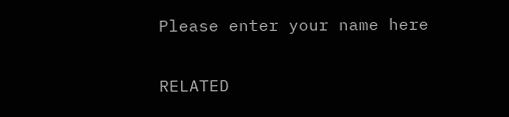Please enter your name here

RELATED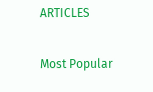ARTICLES

Most Popular